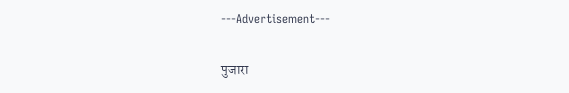---Advertisement---

पुजारा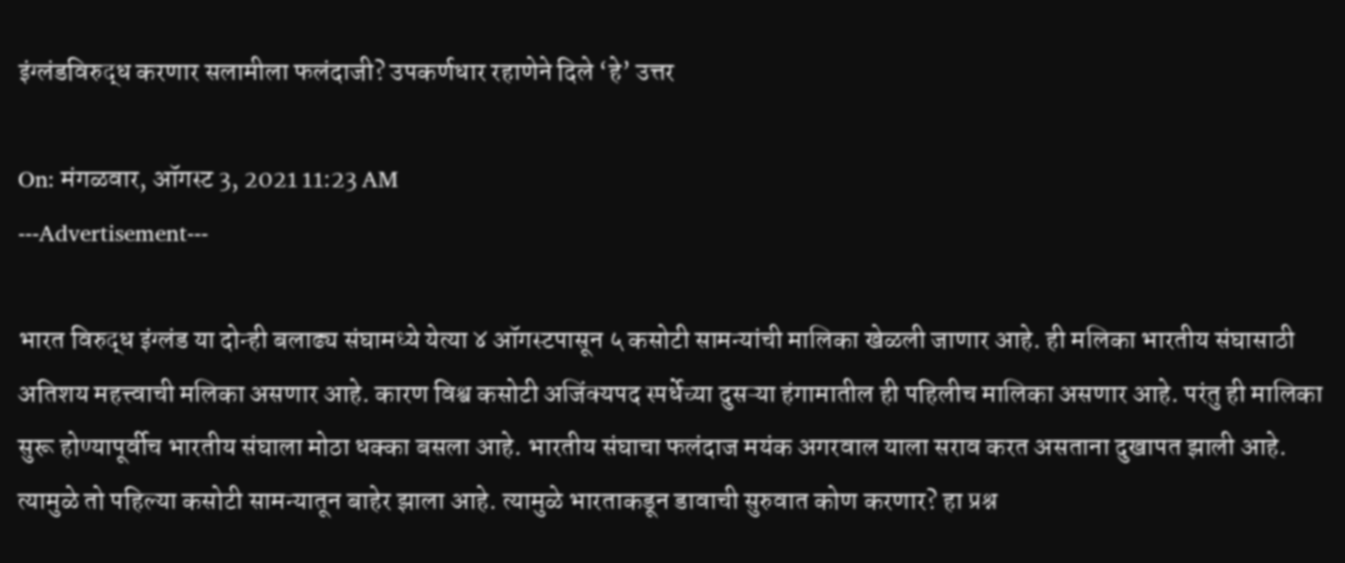इंग्लंडविरुद्ध करणार सलामीला फलंदाजी? उपकर्णधार रहाणेने दिले ‘हे’ उत्तर

On: मंगळवार, ऑगस्ट 3, 2021 11:23 AM
---Advertisement---

भारत विरुद्ध इंग्लंड या दोन्ही बलाढ्य संघामध्ये येत्या ४ ऑगस्टपासून ५ कसोटी सामन्यांची मालिका खेळली जाणार आहे. ही मलिका भारतीय संघासाठी अतिशय महत्त्वाची मलिका असणार आहे. कारण विश्व कसोटी अजिंक्यपद स्पर्धेच्या दुसऱ्या हंगामातील ही पहिलीच मालिका असणार आहे. परंतु ही मालिका सुरू होण्यापूर्वीच भारतीय संघाला मोठा धक्का बसला आहे. भारतीय संघाचा फलंदाज मयंक अगरवाल याला सराव करत असताना दुखापत झाली आहे. त्यामुळे तो पहिल्या कसोटी सामन्यातून बाहेर झाला आहे. त्यामुळे भारताकडून डावाची सुरुवात कोण करणार? हा प्रश्न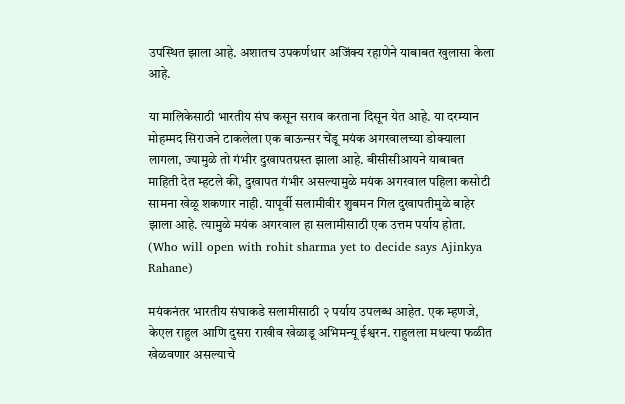उपस्थित झाला आहे. अशातच उपकर्णधार अजिंक्य रहाणेने याबाबत खुलासा केला आहे.

या मालिकेसाठी भारतीय संघ कसून सराव करताना दिसून येत आहे. या दरम्यान मोहम्मद सिराजने टाकलेला एक बाऊन्सर चेंडू मयंक अगरवालच्या डोक्याला लागला, ज्यामुळे तो गंभीर दुखापतग्रस्त झाला आहे. बीसीसीआयने याबाबत माहिती देत म्हटले की, दुखापत गंभीर असल्यामुळे मयंक अगरवाल पहिला कसोटी सामना खेळू शकणार नाही. यापूर्वी सलामीवीर शुबमन गिल दुखापतीमुळे बाहेर झाला आहे. त्यामुळे मयंक अगरवाल हा सलामीसाठी एक उत्तम पर्याय होता. (Who will open with rohit sharma yet to decide says Ajinkya Rahane)

मयंकनंतर भारतीय संघाकडे सलामीसाठी २ पर्याय उपलब्ध आहेत. एक म्हणजे, केएल राहुल आणि दुसरा राखीव खेळाडू अभिमन्यू ईश्वरन. राहुलला मधल्या फळीत खेळवणार असल्याचे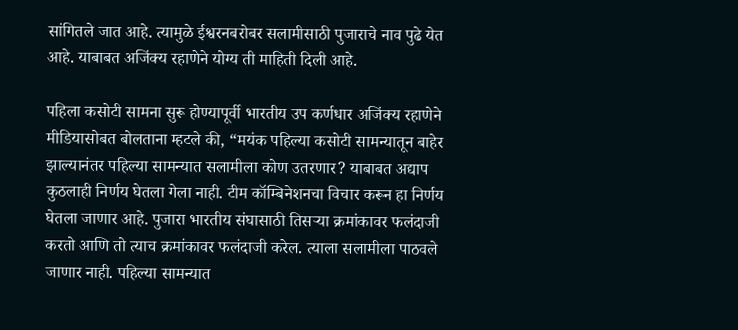सांगितले जात आहे. त्यामुळे ईश्वरनबरोबर सलामीसाठी पुजाराचे नाव पुढे येत आहे. याबाबत अजिंक्य रहाणेने योग्य ती माहिती दिली आहे.

पहिला कसोटी सामना सुरू होण्यापूर्वी भारतीय उप कर्णधार अजिंक्य रहाणेने मीडियासोबत बोलताना म्हटले की, “मयंक पहिल्या कसोटी सामन्यातून बाहेर झाल्यानंतर पहिल्या सामन्यात सलामीला कोण उतरणार? याबाबत अद्याप कुठलाही निर्णय घेतला गेला नाही. टीम कॉम्बिनेशनचा विचार करून हा निर्णय घेतला जाणार आहे. पुजारा भारतीय संघासाठी तिसऱ्या क्रमांकावर फलंदाजी करतो आणि तो त्याच क्रमांकावर फलंदाजी करेल. त्याला सलामीला पाठवले जाणार नाही. पहिल्या सामन्यात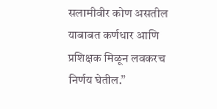सलामीवीर कोण असतील याबाबत कर्णधार आणि प्रशिक्षक मिळून लवकरच निर्णय घेतील.”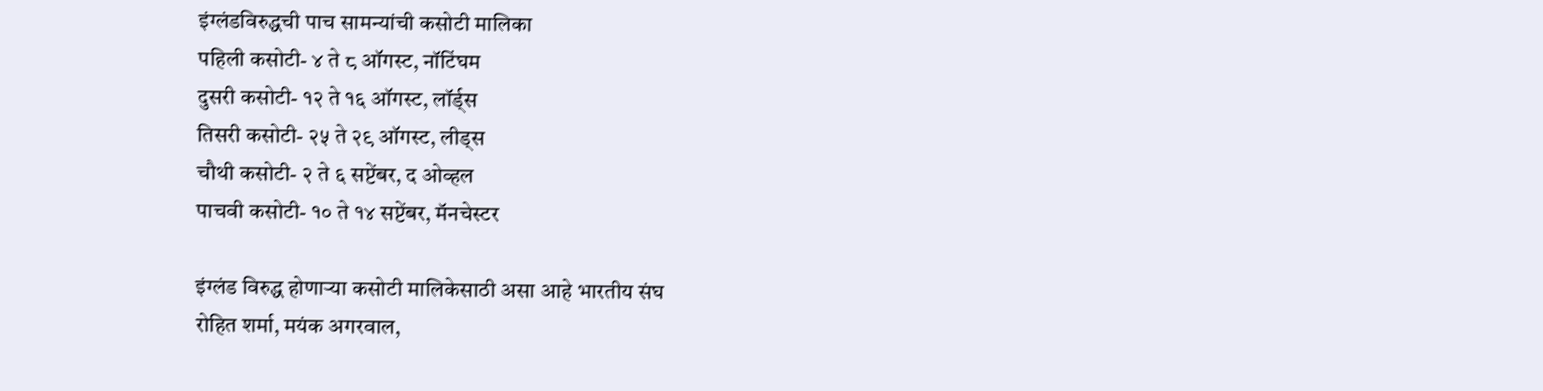इंग्लंडविरुद्धची पाच सामन्यांची कसोटी मालिका
पहिली कसोटी- ४ ते ८ ऑगस्ट, नॉटिंघम
दुसरी कसोटी- १२ ते १६ ऑगस्ट, लॉर्ड्स
तिसरी कसोटी- २५ ते २९ ऑगस्ट, लीड्स
चौथी कसोटी- २ ते ६ सप्टेंबर, द ओव्हल
पाचवी कसोटी- १० ते १४ सप्टेंबर, मॅनचेस्टर

इंग्लंड विरुद्ध होणाऱ्या कसोटी मालिकेसाठी असा आहे भारतीय संघ
रोहित शर्मा, मयंक अगरवाल,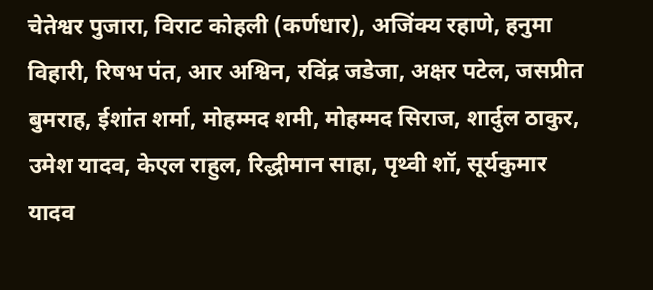चेतेश्वर पुजारा, विराट कोहली (कर्णधार), अजिंक्य रहाणे, हनुमा विहारी, रिषभ पंत, आर अश्विन, रविंद्र जडेजा, अक्षर पटेल, जसप्रीत बुमराह, ईशांत शर्मा, मोहम्मद शमी, मोहम्मद सिराज, शार्दुल ठाकुर, उमेश यादव, केएल राहुल, रिद्धीमान साहा, पृथ्वी शॉ, सूर्यकुमार यादव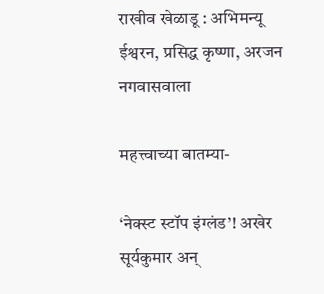राखीव खेळाडू : अभिमन्यू ईश्वरन, प्रसिद्ध कृष्णा, अरजन नगवासवाला

महत्त्वाच्या बातम्या-

‘नेक्स्ट स्टॉप इंग्लंड’! अखेर सूर्यकुमार अन्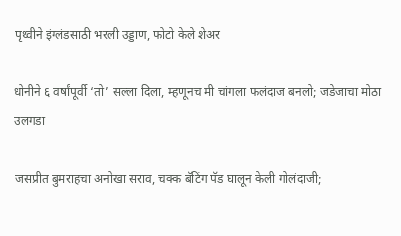पृथ्वीने इंग्लंडसाठी भरली उड्डाण, फोटो केले शेअर

धोनीने ६ वर्षांपूर्वी ‘तो’ सल्ला दिला, म्हणूनच मी चांगला फलंदाज बनलो; जडेजाचा मोठा उलगडा

जसप्रीत बुमराहचा अनोखा सराव, चक्क बॅटिंग पॅड घालून केली गोलंदाजी;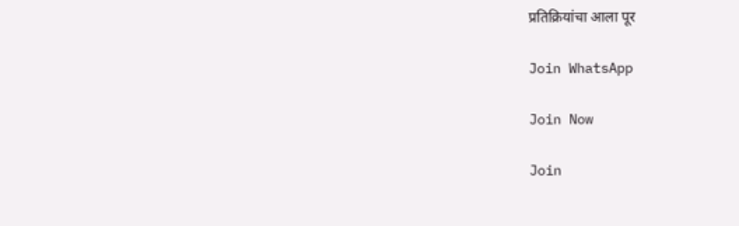प्रतिक्रियांचा आला पूर

Join WhatsApp

Join Now

Join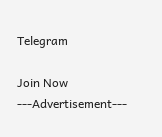Telegram

Join Now
---Advertisement---